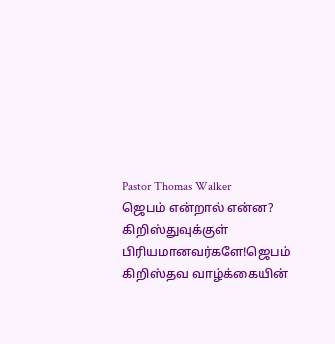Pastor Thomas Walker
ஜெபம் என்றால் என்ன?
கிறிஸ்துவுக்குள் பிரியமானவர்களே!ஜெபம் கிறிஸ்தவ வாழ்க்கையின்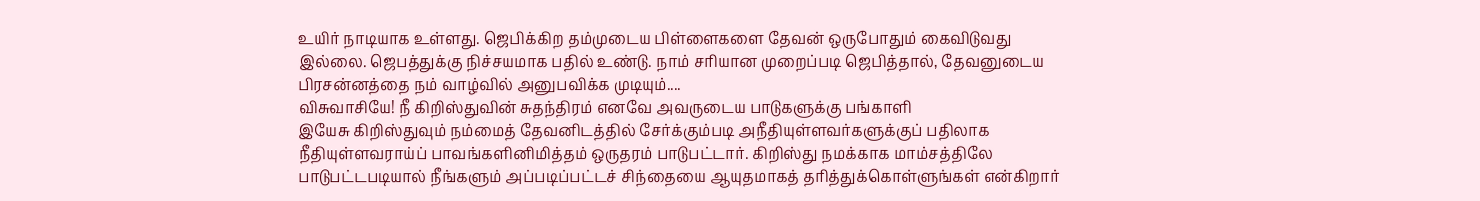உயிர் நாடியாக உள்ளது. ஜெபிக்கிற தம்முடைய பிள்ளைகளை தேவன் ஒருபோதும் கைவிடுவது இல்லை. ஜெபத்துக்கு நிச்சயமாக பதில் உண்டு. நாம் சரியான முறைப்படி ஜெபித்தால், தேவனுடைய பிரசன்னத்தை நம் வாழ்வில் அனுபவிக்க முடியும்....
விசுவாசியே! நீ கிறிஸ்துவின் சுதந்திரம் எனவே அவருடைய பாடுகளுக்கு பங்காளி
இயேசு கிறிஸ்துவும் நம்மைத் தேவனிடத்தில் சேர்க்கும்படி அநீதியுள்ளவர்களுக்குப் பதிலாக நீதியுள்ளவராய்ப் பாவங்களினிமித்தம் ஒருதரம் பாடுபட்டார். கிறிஸ்து நமக்காக மாம்சத்திலே பாடுபட்டபடியால் நீங்களும் அப்படிப்பட்டச் சிந்தையை ஆயுதமாகத் தரித்துக்கொள்ளுங்கள் என்கிறார்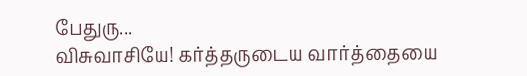பேதுரு...
விசுவாசியே! கர்த்தருடைய வார்த்தையை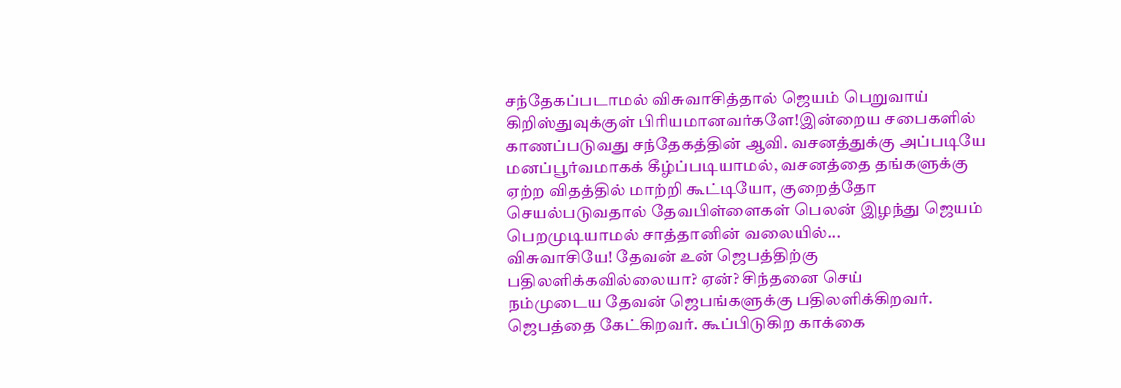சந்தேகப்படாமல் விசுவாசித்தால் ஜெயம் பெறுவாய்
கிறிஸ்துவுக்குள் பிரியமானவர்களே!இன்றைய சபைகளில் காணப்படுவது சந்தேகத்தின் ஆவி. வசனத்துக்கு அப்படியே மனப்பூர்வமாகக் கீழ்ப்படியாமல், வசனத்தை தங்களுக்கு ஏற்ற விதத்தில் மாற்றி கூட்டியோ, குறைத்தோ செயல்படுவதால் தேவபிள்ளைகள் பெலன் இழந்து ஜெயம் பெறமுடியாமல் சாத்தானின் வலையில்...
விசுவாசியே! தேவன் உன் ஜெபத்திற்கு பதிலளிக்கவில்லையா? ஏன்? சிந்தனை செய்
நம்முடைய தேவன் ஜெபங்களுக்கு பதிலளிக்கிறவர். ஜெபத்தை கேட்கிறவர். கூப்பிடுகிற காக்கை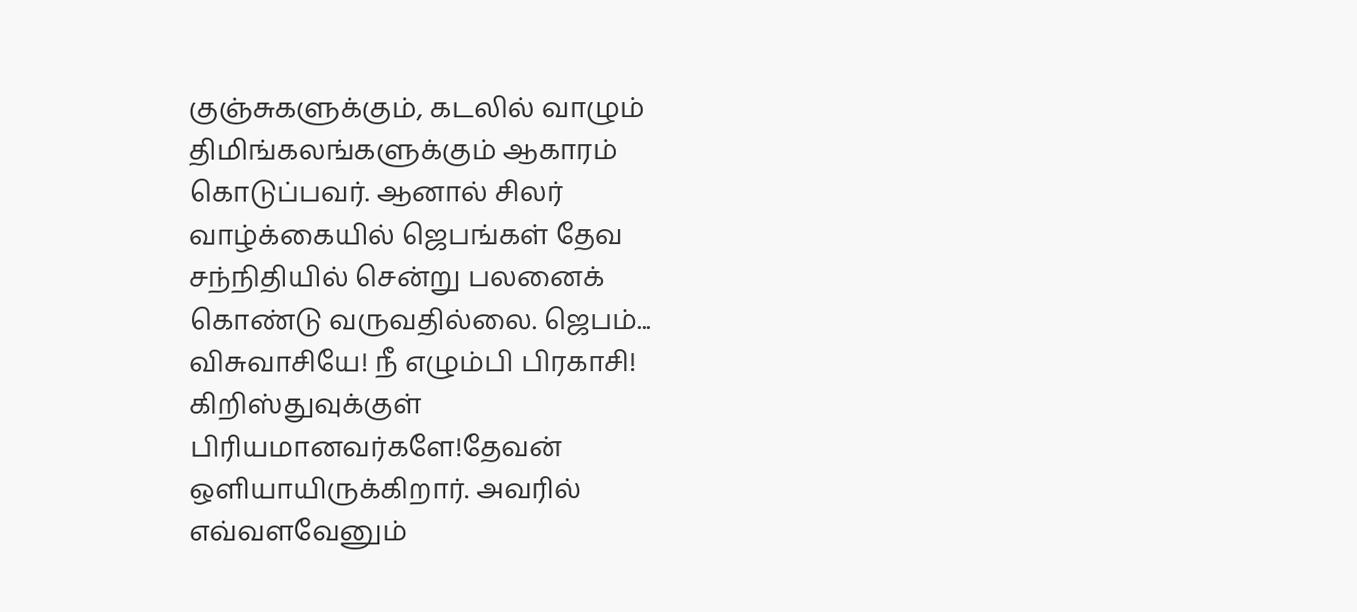குஞ்சுகளுக்கும், கடலில் வாழும் திமிங்கலங்களுக்கும் ஆகாரம் கொடுப்பவர். ஆனால் சிலர் வாழ்க்கையில் ஜெபங்கள் தேவ சந்நிதியில் சென்று பலனைக் கொண்டு வருவதில்லை. ஜெபம்...
விசுவாசியே! நீ எழும்பி பிரகாசி!
கிறிஸ்துவுக்குள் பிரியமானவர்களே!தேவன் ஒளியாயிருக்கிறார். அவரில் எவ்வளவேனும்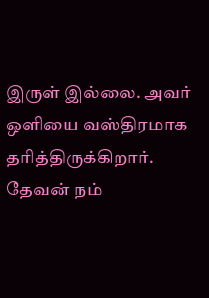இருள் இல்லை. அவர் ஒளியை வஸ்திரமாக தரித்திருக்கிறார். தேவன் நம்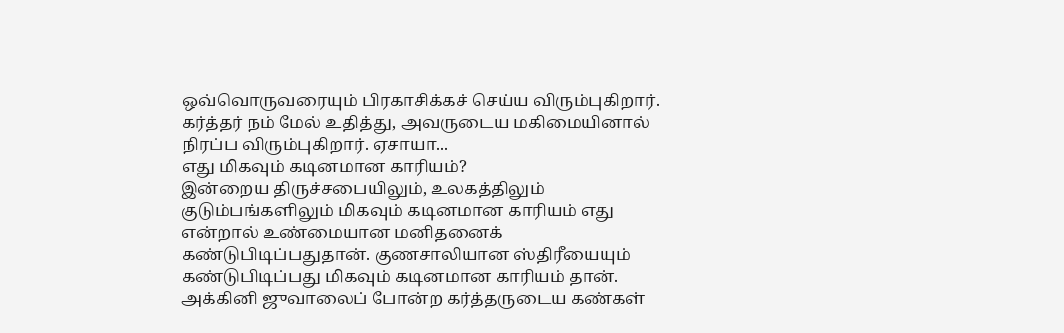ஒவ்வொருவரையும் பிரகாசிக்கச் செய்ய விரும்புகிறார். கர்த்தர் நம் மேல் உதித்து, அவருடைய மகிமையினால் நிரப்ப விரும்புகிறார். ஏசாயா...
எது மிகவும் கடினமான காரியம்?
இன்றைய திருச்சபையிலும், உலகத்திலும் குடும்பங்களிலும் மிகவும் கடினமான காரியம் எது என்றால் உண்மையான மனிதனைக் கண்டுபிடிப்பதுதான். குணசாலியான ஸ்திரீயையும் கண்டுபிடிப்பது மிகவும் கடினமான காரியம் தான். அக்கினி ஜுவாலைப் போன்ற கர்த்தருடைய கண்கள்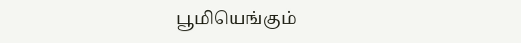பூமியெங்கும்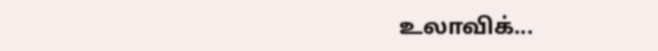உலாவிக்...